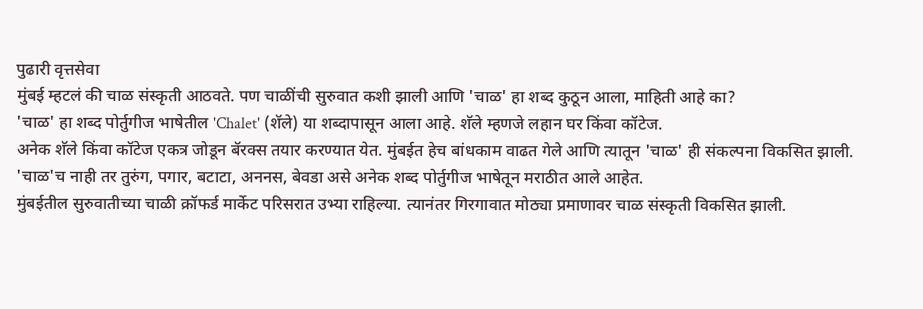पुढारी वृत्तसेवा
मुंबई म्हटलं की चाळ संस्कृती आठवते. पण चाळींची सुरुवात कशी झाली आणि 'चाळ' हा शब्द कुठून आला, माहिती आहे का?
'चाळ' हा शब्द पोर्तुगीज भाषेतील 'Chalet' (शॅले) या शब्दापासून आला आहे. शॅले म्हणजे लहान घर किंवा कॉटेज.
अनेक शॅले किंवा कॉटेज एकत्र जोडून बॅरक्स तयार करण्यात येत. मुंबईत हेच बांधकाम वाढत गेले आणि त्यातून 'चाळ' ही संकल्पना विकसित झाली.
'चाळ'च नाही तर तुरुंग, पगार, बटाटा, अननस, बेवडा असे अनेक शब्द पोर्तुगीज भाषेतून मराठीत आले आहेत.
मुंबईतील सुरुवातीच्या चाळी क्रॉफर्ड मार्केट परिसरात उभ्या राहिल्या. त्यानंतर गिरगावात मोठ्या प्रमाणावर चाळ संस्कृती विकसित झाली.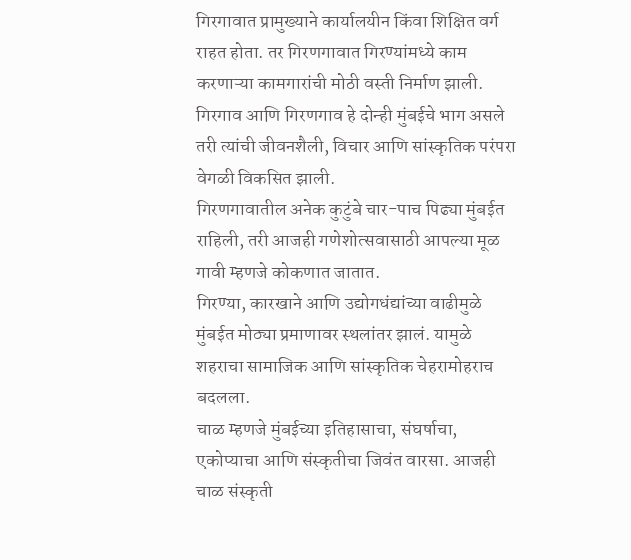गिरगावात प्रामुख्याने कार्यालयीन किंवा शिक्षित वर्ग राहत होता. तर गिरणगावात गिरण्यांमध्ये काम करणाऱ्या कामगारांची मोठी वस्ती निर्माण झाली.
गिरगाव आणि गिरणगाव हे दोन्ही मुंबईचे भाग असले तरी त्यांची जीवनशैली, विचार आणि सांस्कृतिक परंपरा वेगळी विकसित झाली.
गिरणगावातील अनेक कुटुंबे चार-पाच पिढ्या मुंबईत राहिली, तरी आजही गणेशोत्सवासाठी आपल्या मूळ गावी म्हणजे कोकणात जातात.
गिरण्या, कारखाने आणि उद्योगधंद्यांच्या वाढीमुळे मुंबईत मोठ्या प्रमाणावर स्थलांतर झालं. यामुळे शहराचा सामाजिक आणि सांस्कृतिक चेहरामोहराच बदलला.
चाळ म्हणजे मुंबईच्या इतिहासाचा, संघर्षाचा, एकोप्याचा आणि संस्कृतीचा जिवंत वारसा. आजही चाळ संस्कृती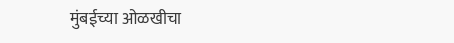मुंबईच्या ओळखीचा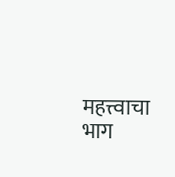महत्त्वाचा भाग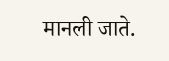मानली जाते.